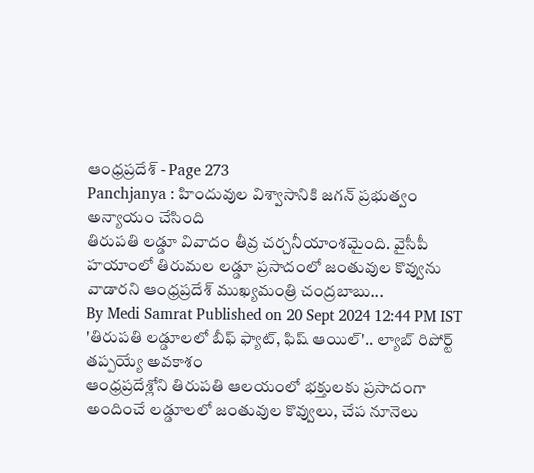ఆంధ్రప్రదేశ్ - Page 273
Panchjanya : హిందువుల విశ్వాసానికి జగన్ ప్రభుత్వం అన్యాయం చేసింది
తిరుపతి లడ్డూ వివాదం తీవ్ర చర్చనీయాంశమైంది. వైసీపీ హయాంలో తిరుమల లడ్డూ ప్రసాదంలో జంతువుల కొవ్వును వాడారని ఆంధ్రప్రదేశ్ ముఖ్యమంత్రి చంద్రబాబు...
By Medi Samrat Published on 20 Sept 2024 12:44 PM IST
'తిరుపతి లడ్డూలలో బీఫ్ ఫ్యాట్, ఫిష్ ఆయిల్'.. ల్యాబ్ రిపోర్ట్ తప్పయ్యే అవకాశం
ఆంధ్రప్రదేశ్లోని తిరుపతి ఆలయంలో భక్తులకు ప్రసాదంగా అందించే లడ్డూలలో జంతువుల కొవ్వులు, చేప నూనెలు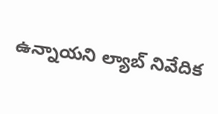ఉన్నాయని ల్యాబ్ నివేదిక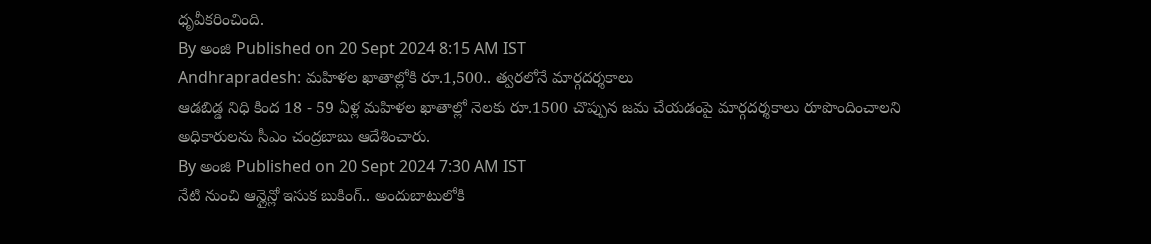ధృవీకరించింది.
By అంజి Published on 20 Sept 2024 8:15 AM IST
Andhrapradesh: మహిళల ఖాతాల్లోకి రూ.1,500.. త్వరలోనే మార్గదర్శకాలు
ఆడబిడ్డ నిధి కింద 18 - 59 ఏళ్ల మహిళల ఖాతాల్లో నెలకు రూ.1500 చొప్పున జమ చేయడంపై మార్గదర్శకాలు రూపొందించాలని అధికారులను సీఎం చంద్రబాబు ఆదేశించారు.
By అంజి Published on 20 Sept 2024 7:30 AM IST
నేటి నుంచి ఆన్లైన్లో ఇసుక బుకింగ్.. అందుబాటులోకి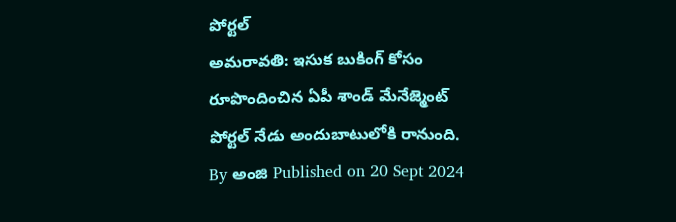పోర్టల్
అమరావతి: ఇసుక బుకింగ్ కోసం రూపొందించిన ఏపీ శాండ్ మేనేజ్మెంట్ పోర్టల్ నేడు అందుబాటులోకి రానుంది.
By అంజి Published on 20 Sept 2024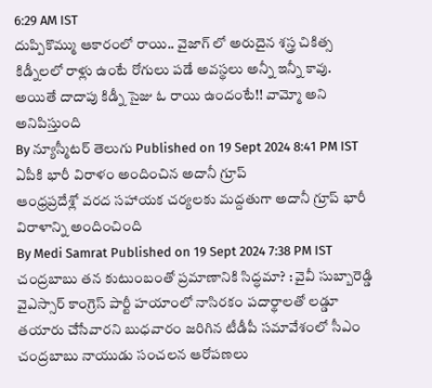6:29 AM IST
దుప్పికొమ్ము ఆకారంలో రాయి.. వైజాగ్ లో అరుదైన శస్త్ర చికిత్స
కిడ్నీలలో రాళ్లు ఉంటే రోగులు పడే అవస్థలు అన్నీ ఇన్నీ కావు. అయితే దాదాపు కిడ్నీ సైజు ఓ రాయి ఉందంటే!! వామ్మో అని అనిపిస్తుంది
By న్యూస్మీటర్ తెలుగు Published on 19 Sept 2024 8:41 PM IST
ఏపీకి భారీ విరాళం అందించిన అదానీ గ్రూప్
ఆంధ్రప్రదేశ్లో వరద సహాయక చర్యలకు మద్దతుగా అదానీ గ్రూప్ భారీ విరాళాన్ని అందించింది
By Medi Samrat Published on 19 Sept 2024 7:38 PM IST
చంద్రబాబు తన కుటుంబంతో ప్రమాణానికి సిద్ధమా? : వైవీ సుబ్బారెడ్డి
వైఎస్సార్ కాంగ్రెస్ పార్టీ హయాంలో నాసిరకం పదార్థాలతో లడ్డూ తయారు చేసేవారని బుధవారం జరిగిన టీడీపీ సమావేశంలో సీఎం చంద్రబాబు నాయుడు సంచలన ఆరోపణలు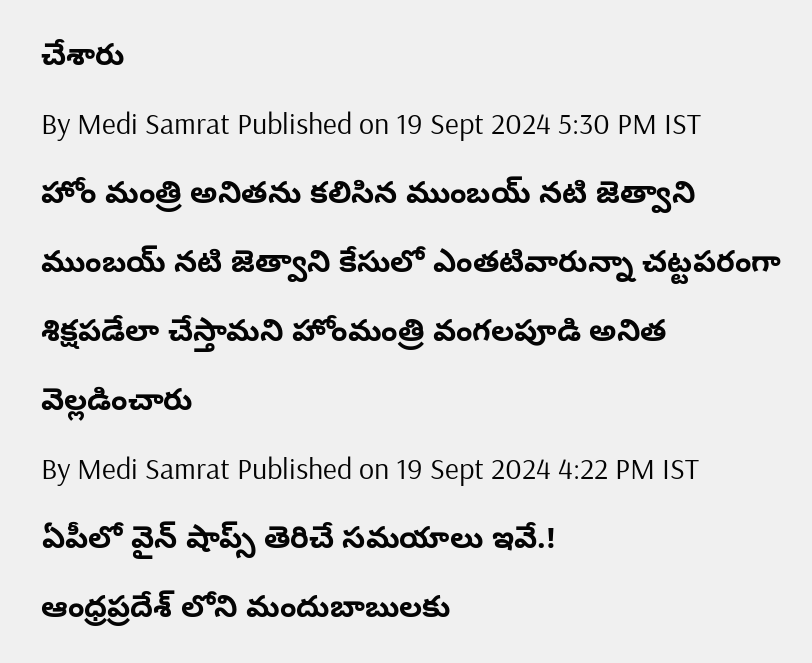చేశారు
By Medi Samrat Published on 19 Sept 2024 5:30 PM IST
హోం మంత్రి అనితను కలిసిన ముంబయ్ నటి జెత్వాని
ముంబయ్ నటి జెత్వాని కేసులో ఎంతటివారున్నా చట్టపరంగా శిక్షపడేలా చేస్తామని హోంమంత్రి వంగలపూడి అనిత వెల్లడించారు
By Medi Samrat Published on 19 Sept 2024 4:22 PM IST
ఏపీలో వైన్ షాప్స్ తెరిచే సమయాలు ఇవే.!
ఆంధ్రప్రదేశ్ లోని మందుబాబులకు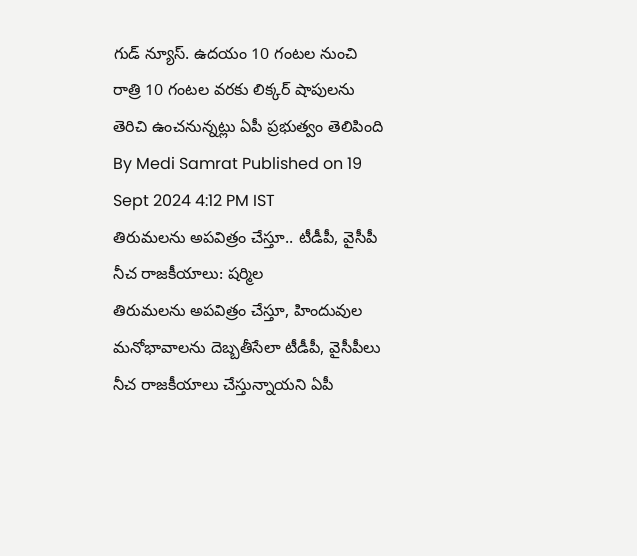గుడ్ న్యూస్. ఉదయం 10 గంటల నుంచి రాత్రి 10 గంటల వరకు లిక్కర్ షాపులను తెరిచి ఉంచనున్నట్లు ఏపీ ప్రభుత్వం తెలిపింది
By Medi Samrat Published on 19 Sept 2024 4:12 PM IST
తిరుమలను అపవిత్రం చేస్తూ.. టీడీపీ, వైసీపీ నీచ రాజకీయాలు: షర్మిల
తిరుమలను అపవిత్రం చేస్తూ, హిందువుల మనోభావాలను దెబ్బతీసేలా టీడీపీ, వైసీపీలు నీచ రాజకీయాలు చేస్తున్నాయని ఏపీ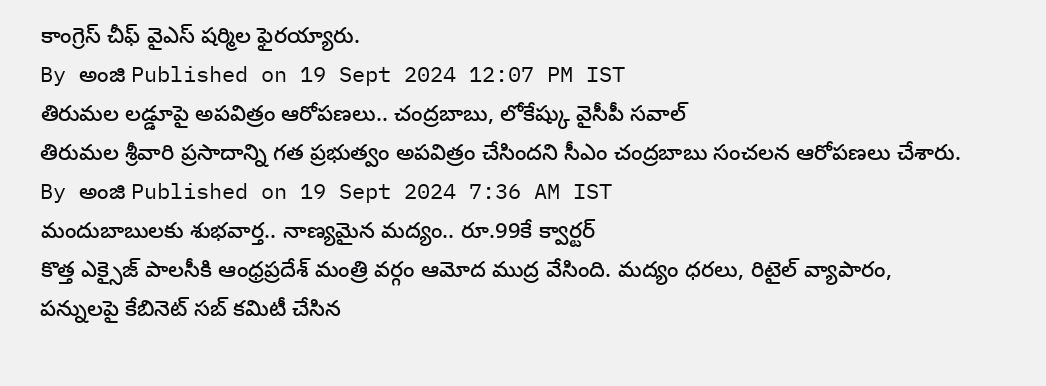కాంగ్రెస్ చీఫ్ వైఎస్ షర్మిల ఫైరయ్యారు.
By అంజి Published on 19 Sept 2024 12:07 PM IST
తిరుమల లడ్డూపై అపవిత్రం ఆరోపణలు.. చంద్రబాబు, లోకేష్కు వైసీపీ సవాల్
తిరుమల శ్రీవారి ప్రసాదాన్ని గత ప్రభుత్వం అపవిత్రం చేసిందని సీఎం చంద్రబాబు సంచలన ఆరోపణలు చేశారు.
By అంజి Published on 19 Sept 2024 7:36 AM IST
మందుబాబులకు శుభవార్త.. నాణ్యమైన మద్యం.. రూ.99కే క్వార్టర్
కొత్త ఎక్సైజ్ పాలసీకి ఆంధ్రప్రదేశ్ మంత్రి వర్గం ఆమోద ముద్ర వేసింది. మద్యం ధరలు, రిటైల్ వ్యాపారం, పన్నులపై కేబినెట్ సబ్ కమిటీ చేసిన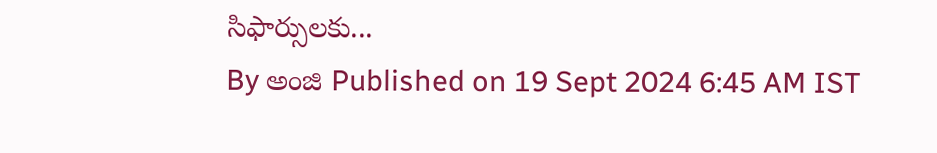సిఫార్సులకు...
By అంజి Published on 19 Sept 2024 6:45 AM IST